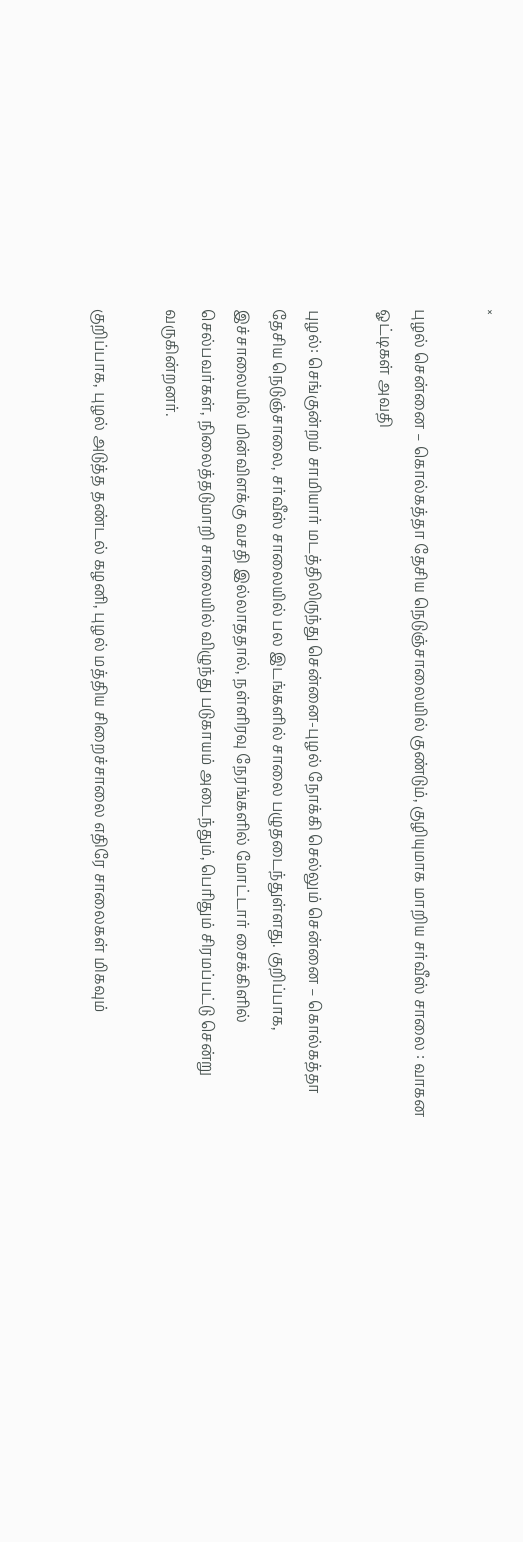×

புழல் சென்னை – கொல்கத்தா தேசிய நெடுஞ்சாலையில் குண்டும், குழியுமாக மாறிய சர்வீஸ் சாலை : வாகன ஓட்டிகள் அவதி

புழல்: செங்குன்றம் சாமியார் மடத்திலிருந்து சென்னை-புழல் நோக்கி செல்லும் சென்னை – கொல்கத்தா தேசிய நெடுஞ்சாலை, சர்வீஸ் சாலையில் பல இடங்களில் சாலை பழுதடைந்துள்ளது. குறிப்பாக, இச்சாலையில் மின்விளக்கு வசதி இல்லாததால், நள்ளிரவு நேரங்களில் மோட்டார் சைக்கிளில் செல்பவர்கள், நிலைத்தடுமாறி சாலையில் விழுந்து படுகாயம் அடைந்தும், பெரிதும் சிரமப்பட்டு சென்று வருகின்றனர்.

குறிப்பாக, புழல் அடுத்த தண்டல் கழனி, புழல் மத்திய சிறைச்சாலை எதிரே சாலைகள் மிகவும்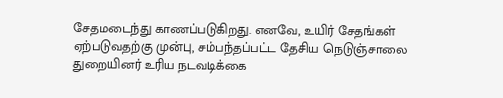சேதமடைந்து காணப்படுகிறது. எனவே, உயிர் சேதங்கள் ஏற்படுவதற்கு முன்பு, சம்பந்தப்பட்ட தேசிய நெடுஞ்சாலை துறையினர் உரிய நடவடிக்கை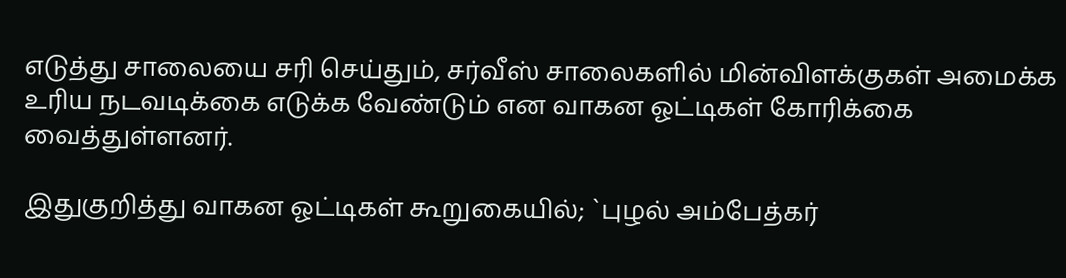எடுத்து சாலையை சரி செய்தும், சர்வீஸ் சாலைகளில் மின்விளக்குகள் அமைக்க உரிய நடவடிக்கை எடுக்க வேண்டும் என வாகன ஓட்டிகள் கோரிக்கை வைத்துள்ளனர்.

இதுகுறித்து வாகன ஓட்டிகள் கூறுகையில்; `புழல் அம்பேத்கர்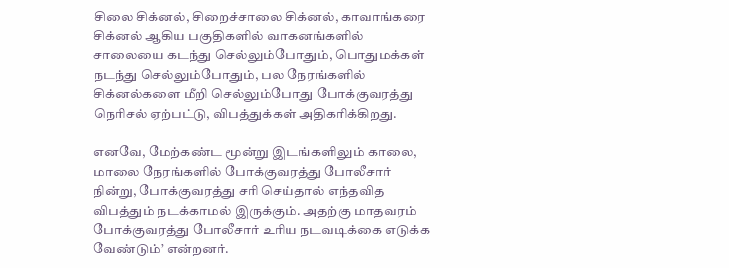சிலை சிக்னல், சிறைச்சாலை சிக்னல், காவாங்கரை சிக்னல் ஆகிய பகுதிகளில் வாகனங்களில் சாலையை கடந்து செல்லும்போதும், பொதுமக்கள் நடந்து செல்லும்போதும், பல நேரங்களில் சிக்னல்களை மீறி செல்லும்போது போக்குவரத்து நெரிசல் ஏற்பட்டு, விபத்துக்கள் அதிகரிக்கிறது.

எனவே, மேற்கண்ட மூன்று இடங்களிலும் காலை, மாலை நேரங்களில் போக்குவரத்து போலீசார் நின்று, போக்குவரத்து சரி செய்தால் எந்தவித விபத்தும் நடக்காமல் இருக்கும். அதற்கு மாதவரம் போக்குவரத்து போலீசார் உரிய நடவடிக்கை எடுக்க வேண்டும்’ என்றனர்.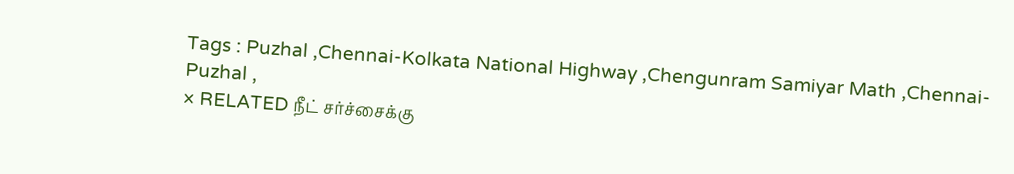Tags : Puzhal ,Chennai-Kolkata National Highway ,Chengunram Samiyar Math ,Chennai-Puzhal ,
× RELATED நீட் சர்ச்சைக்கு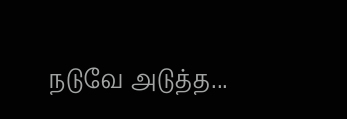நடுவே அடுத்த...